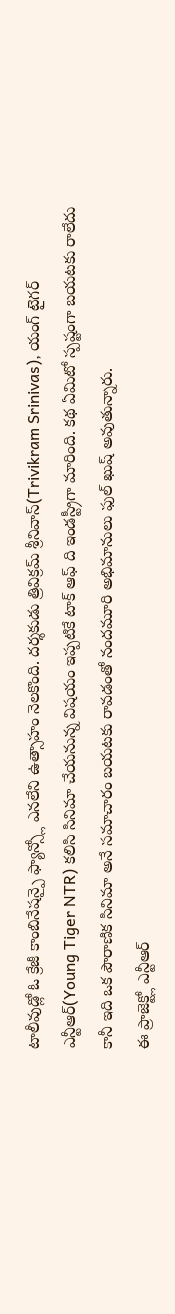టాలీవుడ్లో ఓ క్రేజీ కాంబినేషన్పై ఫ్యాన్స్లో ఎనలేని ఉత్సాహం నెలకొంది. దర్శకుడు త్రివిక్రమ్ శ్రీనివాస్(Trivikram Srinivas), యంగ్ టైగర్ ఎన్టీఆర్(Young Tiger NTR) కలిసి సినిమా చేయనున్న విషయం ఇప్పటికే టాక్ ఆఫ్ ది ఇండస్ట్రీగా మారింది. కథ ఏమిటో స్పష్టంగా బయటకు రాలేదు కానీ ఇది ఒక పౌరాణిక సినిమా అనే సమాచారం బయటకు రావడంతో నందమూరి అభిమానులు ఫుల్ ఖుష్ అవుతున్నారు.
ఈ ప్రాజెక్ట్లో ఎన్టీఆర్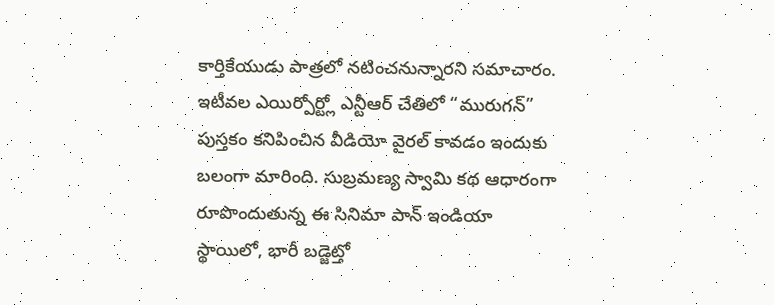కార్తికేయుడు పాత్రలో నటించనున్నారని సమాచారం. ఇటీవల ఎయిర్పోర్ట్లో ఎన్టీఆర్ చేతిలో “మురుగన్” పుస్తకం కనిపించిన వీడియో వైరల్ కావడం ఇందుకు బలంగా మారింది. సుబ్రమణ్య స్వామి కథ ఆధారంగా రూపొందుతున్న ఈ సినిమా పాన్ ఇండియా స్థాయిలో, భారీ బడ్జెట్తో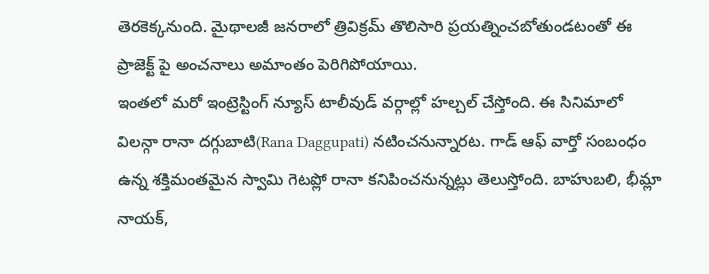తెరకెక్కనుంది. మైథాలజీ జనరాలో త్రివిక్రమ్ తొలిసారి ప్రయత్నించబోతుండటంతో ఈ ప్రాజెక్ట్ పై అంచనాలు అమాంతం పెరిగిపోయాయి.
ఇంతలో మరో ఇంట్రెస్టింగ్ న్యూస్ టాలీవుడ్ వర్గాల్లో హల్చల్ చేస్తోంది. ఈ సినిమాలో విలన్గా రానా దగ్గుబాటి(Rana Daggupati) నటించనున్నారట. గాడ్ ఆఫ్ వార్తో సంబంధం ఉన్న శక్తిమంతమైన స్వామి గెటప్లో రానా కనిపించనున్నట్లు తెలుస్తోంది. బాహుబలి, భీమ్లా నాయక్,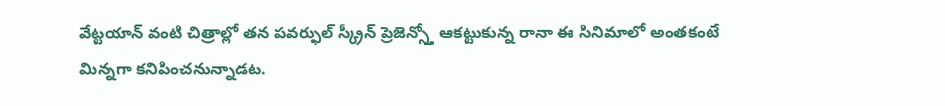వేట్టయాన్ వంటి చిత్రాల్లో తన పవర్ఫుల్ స్క్రీన్ ప్రెజెన్స్తో ఆకట్టుకున్న రానా ఈ సినిమాలో అంతకంటే మిన్నగా కనిపించనున్నాడట.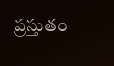ప్రస్తుతం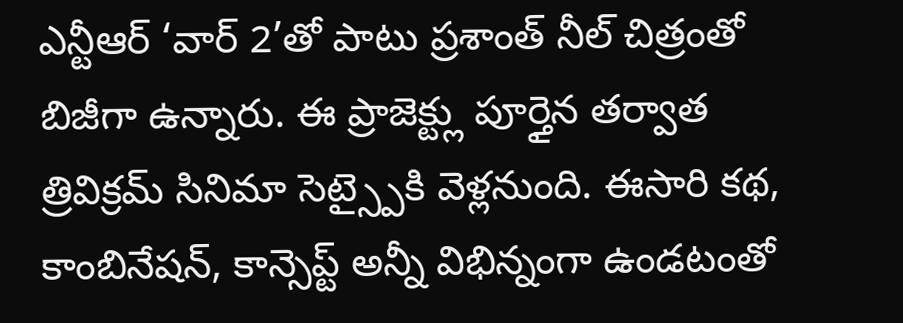ఎన్టీఆర్ ‘వార్ 2’తో పాటు ప్రశాంత్ నీల్ చిత్రంతో బిజీగా ఉన్నారు. ఈ ప్రాజెక్ట్లు పూర్తైన తర్వాత త్రివిక్రమ్ సినిమా సెట్స్పైకి వెళ్లనుంది. ఈసారి కథ, కాంబినేషన్, కాన్సెప్ట్ అన్నీ విభిన్నంగా ఉండటంతో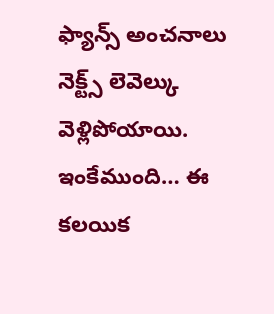ఫ్యాన్స్ అంచనాలు నెక్ట్స్ లెవెల్కు వెళ్లిపోయాయి. ఇంకేముంది… ఈ కలయిక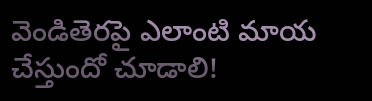వెండితెరపై ఎలాంటి మాయ చేస్తుందో చూడాలి!